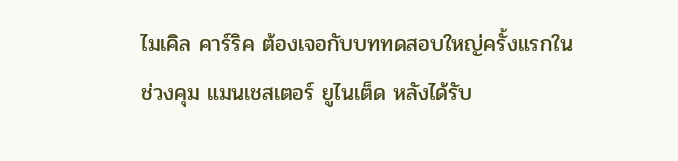ไมเคิล คาร์ริค ต้องเจอกับบททดสอบใหญ่ครั้งแรกในช่วงคุม แมนเชสเตอร์ ยูไนเต็ด หลังได้รับ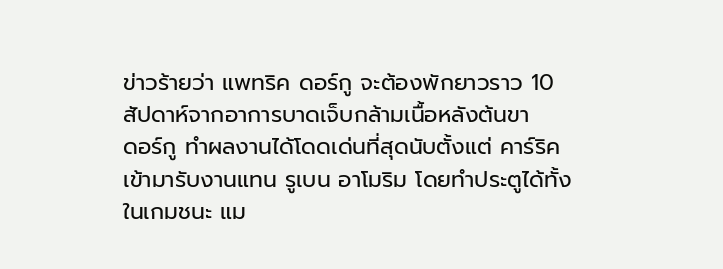ข่าวร้ายว่า แพทริค ดอร์กู จะต้องพักยาวราว 10 สัปดาห์จากอาการบาดเจ็บกล้ามเนื้อหลังต้นขา
ดอร์กู ทำผลงานได้โดดเด่นที่สุดนับตั้งแต่ คาร์ริค เข้ามารับงานแทน รูเบน อาโมริม โดยทำประตูได้ทั้งในเกมชนะ แม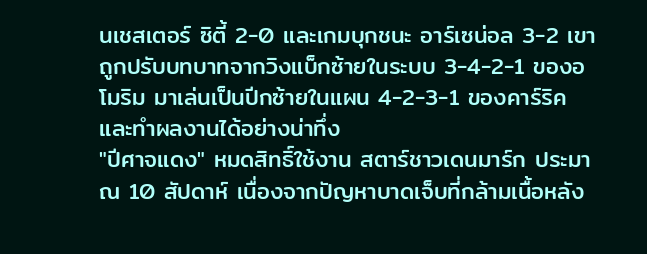นเชสเตอร์ ซิตี้ 2-0 และเกมบุกชนะ อาร์เซน่อล 3-2 เขาถูกปรับบทบาทจากวิงแบ็กซ้ายในระบบ 3-4-2-1 ของอโมริม มาเล่นเป็นปีกซ้ายในแผน 4-2-3-1 ของคาร์ริค และทำผลงานได้อย่างน่าทึ่ง
"ปีศาจแดง" หมดสิทธิ์ใช้งาน สตาร์ชาวเดนมาร์ก ประมาณ 10 สัปดาห์ เนื่องจากปัญหาบาดเจ็บที่กล้ามเนื้อหลัง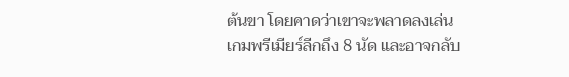ต้นขา โดยคาดว่าเขาจะพลาดลงเล่นเกมพรีเมียร์ลีกถึง 8 นัด และอาจกลับ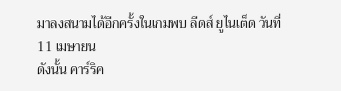มาลงสนามได้อีกครั้งในเกมพบ ลีดส์ ยูไนเต็ด วันที่ 11 เมษายน
ดังนั้น คาร์ริค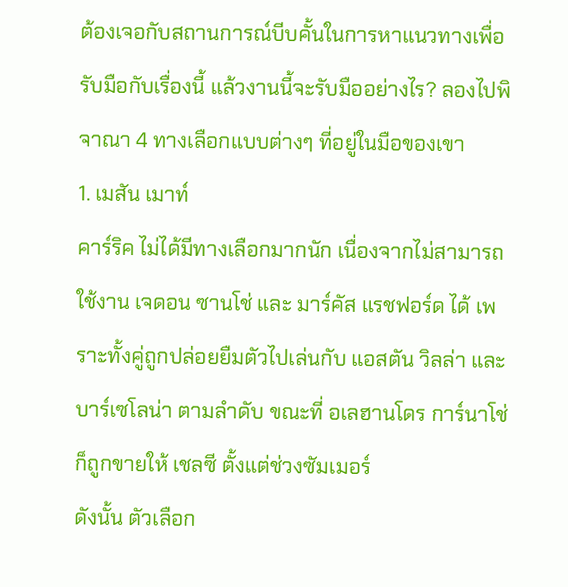ต้องเจอกับสถานการณ์บีบคั้นในการหาแนวทางเพื่อรับมือกับเรื่องนี้ แล้วงานนี้จะรับมืออย่างไร? ลองไปพิจาณา 4 ทางเลือกแบบต่างๆ ที่อยู่ในมือของเขา
1. เมสัน เมาท์
คาร์ริค ไม่ได้มีทางเลือกมากนัก เนื่องจากไม่สามารถใช้งาน เจดอน ซานโช่ และ มาร์คัส แรชฟอร์ด ได้ เพราะทั้งคู่ถูกปล่อยยืมตัวไปเล่นกับ แอสตัน วิลล่า และ บาร์เซโลน่า ตามลำดับ ขณะที่ อเลฮานโดร การ์นาโช่ ก็ถูกขายให้ เชลซี ตั้งแต่ช่วงซัมเมอร์
ดังนั้น ตัวเลือก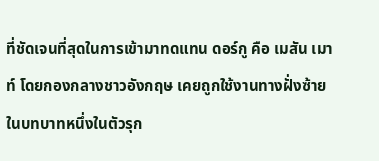ที่ชัดเจนที่สุดในการเข้ามาทดแทน ดอร์กู คือ เมสัน เมาท์ โดยกองกลางชาวอังกฤษ เคยถูกใช้งานทางฝั่งซ้ายในบทบาทหนึ่งในตัวรุก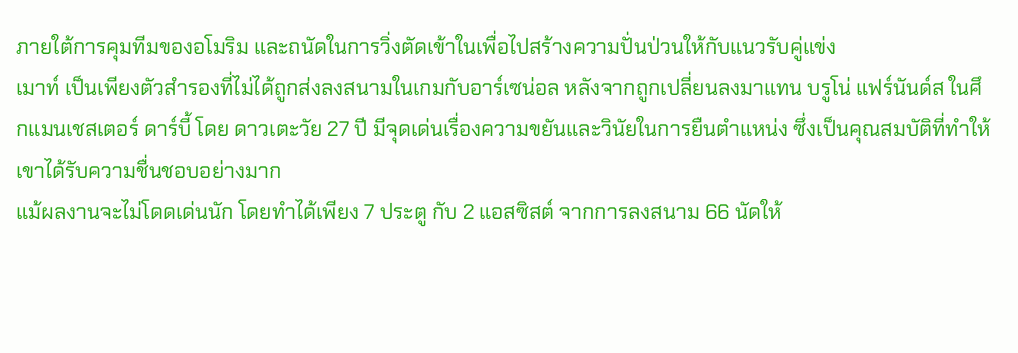ภายใต้การคุมทีมของอโมริม และถนัดในการวิ่งตัดเข้าในเพื่อไปสร้างความปั่นป่วนให้กับแนวรับคู่แข่ง
เมาท์ เป็นเพียงตัวสำรองที่ไม่ได้ถูกส่งลงสนามในเกมกับอาร์เซน่อล หลังจากถูกเปลี่ยนลงมาแทน บรูโน่ แฟร์นันด์ส ในศึกแมนเชสเตอร์ ดาร์บี้ โดย ดาวเตะวัย 27 ปี มีจุดเด่นเรื่องความขยันและวินัยในการยืนตำแหน่ง ซึ่งเป็นคุณสมบัติที่ทำให้เขาได้รับความชื่นชอบอย่างมาก
แม้ผลงานจะไม่โดดเด่นนัก โดยทำได้เพียง 7 ประตู กับ 2 แอสซิสต์ จากการลงสนาม 66 นัดให้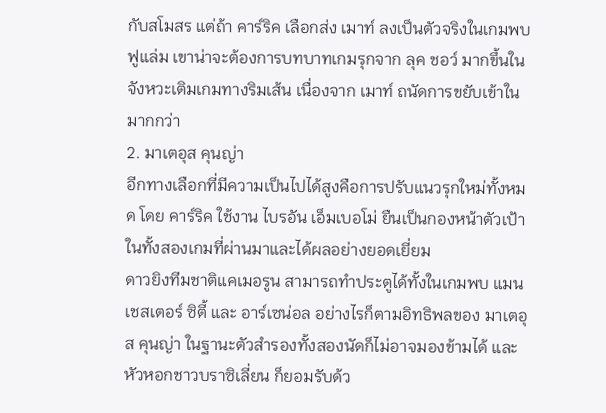กับสโมสร แต่ถ้า คาร์ริค เลือกส่ง เมาท์ ลงเป็นตัวจริงในเกมพบ ฟูแล่ม เขาน่าจะต้องการบทบาทเกมรุกจาก ลุค ชอว์ มากขึ้นในจังหวะเติมเกมทางริมเส้น เนื่องจาก เมาท์ ถนัดการขยับเข้าในมากกว่า
2. มาเตอุส คุนญ่า
อีกทางเลือกที่มีความเป็นไปได้สูงคือการปรับแนวรุกใหม่ทั้งหมด โดย คาร์ริค ใช้งาน ไบรอัน เอ็มเบอโม่ ยืนเป็นกองหน้าตัวเป้าในทั้งสองเกมที่ผ่านมาและได้ผลอย่างยอดเยี่ยม
ดาวยิงทีมชาติแคเมอรูน สามารถทำประตูได้ทั้งในเกมพบ แมนเชสเตอร์ ซิตี้ และ อาร์เซน่อล อย่างไรก็ตามอิทธิพลของ มาเตอุส คุนญ่า ในฐานะตัวสำรองทั้งสองนัดก็ไม่อาจมองข้ามได้ และ หัวหอกชาวบราซิเลี่ยน ก็ยอมรับด้ว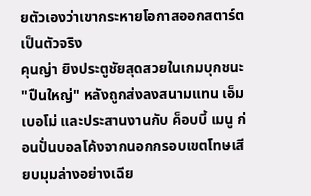ยตัวเองว่าเขากระหายโอกาสออกสตาร์ตเป็นตัวจริง
คุนญ่า ยิงประตูชัยสุดสวยในเกมบุกชนะ "ปืนใหญ่" หลังถูกส่งลงสนามแทน เอ็มเบอโม่ และประสานงานกับ ค็อบบี้ เมนู ก่อนปั่นบอลโค้งจากนอกกรอบเขตโทษเสียบมุมล่างอย่างเฉีย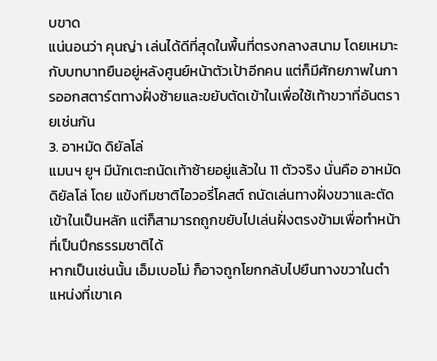บขาด
แน่นอนว่า คุนญ่า เล่นได้ดีที่สุดในพื้นที่ตรงกลางสนาม โดยเหมาะกับบทบาทยืนอยู่หลังศูนย์หน้าตัวเป้าอีกคน แต่ก็มีศักยภาพในการออกสตาร์ตทางฝั่งซ้ายและขยับตัดเข้าในเพื่อใช้เท้าขวาที่อันตรายเช่นกัน
3. อาหมัด ดิยัลโล่
แมนฯ ยูฯ มีนักเตะถนัดเท้าซ้ายอยู่แล้วใน 11 ตัวจริง นั่นคือ อาหมัด ดิยัลโล่ โดย แข้งทีมชาติไอวอรี่โคสต์ ถนัดเล่นทางฝั่งขวาและตัดเข้าในเป็นหลัก แต่ก็สามารถถูกขยับไปเล่นฝั่งตรงข้ามเพื่อทำหน้าที่เป็นปีกธรรมชาติได้
หากเป็นเช่นนั้น เอ็มเบอโม่ ก็อาจถูกโยกกลับไปยืนทางขวาในตำแหน่งที่เขาเค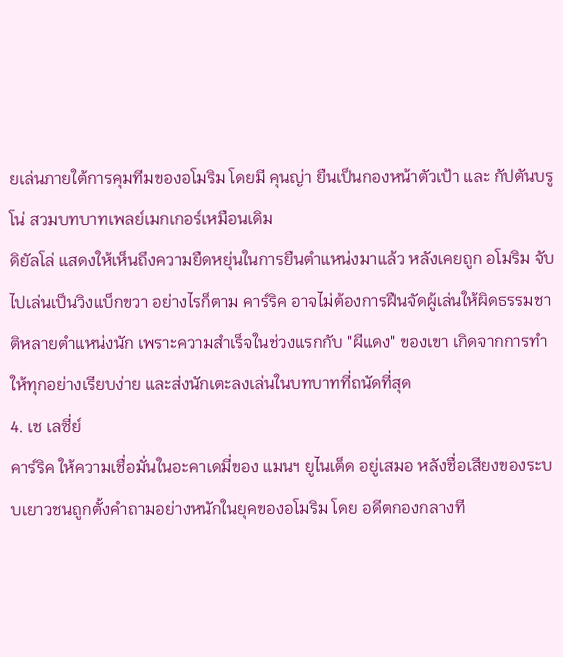ยเล่นภายใต้การคุมทีมของอโมริม โดยมี คุนญ่า ยืนเป็นกองหน้าตัวเป้า และ กัปตันบรูโน่ สวมบทบาทเพลย์เมกเกอร์เหมือนเดิม
ดิยัลโล่ แสดงให้เห็นถึงความยืดหยุ่นในการยืนตำแหน่งมาแล้ว หลังเคยถูก อโมริม จับไปเล่นเป็นวิงแบ็กขวา อย่างไรก็ตาม คาร์ริค อาจไม่ต้องการฝืนจัดผู้เล่นให้ผิดธรรมชาติหลายตำแหน่งนัก เพราะความสำเร็จในช่วงแรกกับ "ผีแดง" ของเขา เกิดจากการทำให้ทุกอย่างเรียบง่าย และส่งนักเตะลงเล่นในบทบาทที่ถนัดที่สุด
4. เช เลซี่ย์
คาร์ริค ให้ความเชื่อมั่นในอะคาเดมี่ของ แมนฯ ยูไนเต็ด อยู่เสมอ หลังชื่อเสียงของระบบเยาวชนถูกตั้งคำถามอย่างหนักในยุคของอโมริม โดย อดีตกองกลางที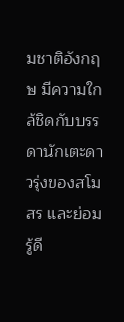มชาติอังกฤษ มีความใกล้ชิดกับบรรดานักเตะดาวรุ่งของสโมสร และย่อมรู้ดี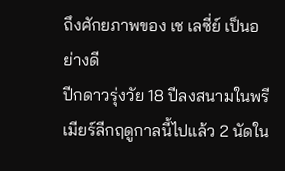ถึงศักยภาพของ เช เลซี่ย์ เป็นอย่างดี
ปีกดาวรุ่งวัย 18 ปีลงสนามในพรีเมียร์ลีกฤดูกาลนี้ไปแล้ว 2 นัดใน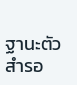ฐานะตัวสำรอ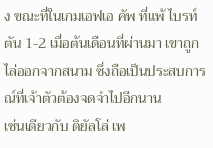ง ขณะที่ในเกมเอฟเอ คัพ ที่แพ้ ไบรท์ตัน 1-2 เมื่อต้นเดือนที่ผ่านมา เขาถูกไล่ออกจากสนาม ซึ่งถือเป็นประสบการณ์ที่เจ้าตัวต้องจดจำไปอีกนาน
เช่นเดียวกับ ดิยัลโล่ เพ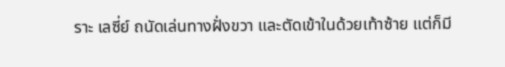ราะ เลซี่ย์ ถนัดเล่นทางฝั่งขวา และตัดเข้าในด้วยเท้าซ้าย แต่ก็มี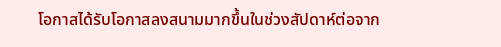โอกาสได้รับโอกาสลงสนามมากขึ้นในช่วงสัปดาห์ต่อจาก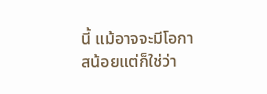นี้ แม้อาจจะมีโอกาสน้อยแต่ก็ใช่ว่า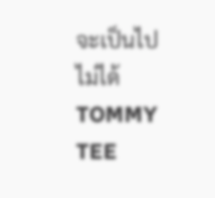จะเป็นไปไม่ได้
TOMMY TEE